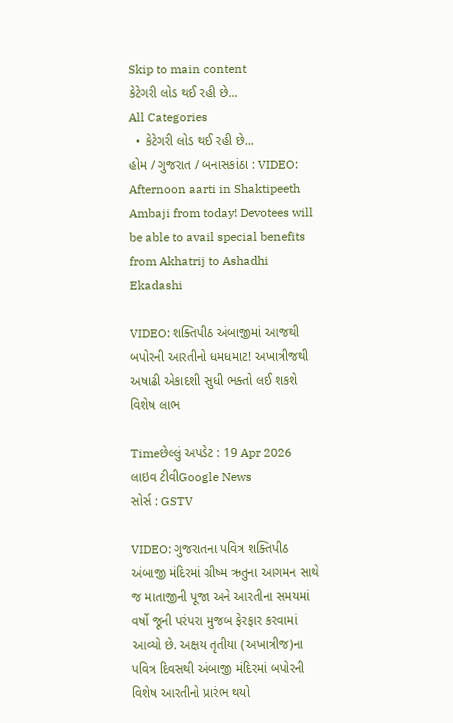Skip to main content
કેટેગરી લોડ થઈ રહી છે...
All Categories
  • કેટેગરી લોડ થઈ રહી છે...
હોમ / ગુજરાત / બનાસકાંઠા : VIDEO: Afternoon aarti in Shaktipeeth Ambaji from today! Devotees will be able to avail special benefits from Akhatrij to Ashadhi Ekadashi

VIDEO: શક્તિપીઠ અંબાજીમાં આજથી બપોરની આરતીનો ધમધમાટ! અખાત્રીજથી અષાઢી એકાદશી સુધી ભક્તો લઈ શકશે વિશેષ લાભ

Timeછેલ્લું અપડેટ : 19 Apr 2026
લાઇવ ટીવીGoogle News
સોર્સ : GSTV

VIDEO: ગુજરાતના પવિત્ર શક્તિપીઠ અંબાજી મંદિરમાં ગ્રીષ્મ ઋતુના આગમન સાથે જ માતાજીની પૂજા અને આરતીના સમયમાં વર્ષો જૂની પરંપરા મુજબ ફેરફાર કરવામાં આવ્યો છે. અક્ષય તૃતીયા (અખાત્રીજ)ના પવિત્ર દિવસથી અંબાજી મંદિરમાં બપોરની વિશેષ આરતીનો પ્રારંભ થયો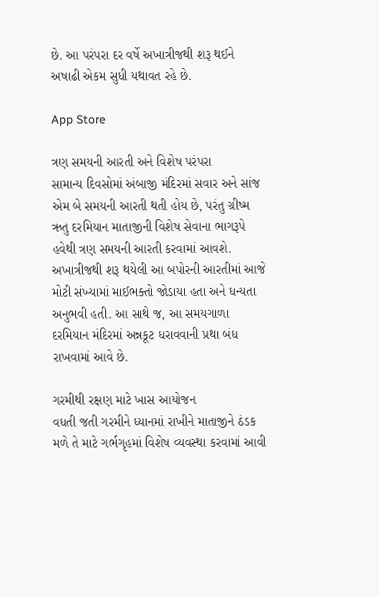છે. આ પરંપરા દર વર્ષે અખાત્રીજથી શરૂ થઈને અષાઢી એકમ સુધી યથાવત રહે છે.

App Store

ત્રણ સમયની આરતી અને વિશેષ પરંપરા
સામાન્ય દિવસોમાં અંબાજી મંદિરમાં સવાર અને સાંજ એમ બે સમયની આરતી થતી હોય છે, પરંતુ ગ્રીષ્મ ઋતુ દરમિયાન માતાજીની વિશેષ સેવાના ભાગરૂપે હવેથી ત્રણ સમયની આરતી કરવામાં આવશે. અખાત્રીજથી શરૂ થયેલી આ બપોરની આરતીમાં આજે મોટી સંખ્યામાં માઈભક્તો જોડાયા હતા અને ધન્યતા અનુભવી હતી. આ સાથે જ, આ સમયગાળા દરમિયાન મંદિરમાં અન્નકૂટ ધરાવવાની પ્રથા બંધ રાખવામાં આવે છે.

ગરમીથી રક્ષણ માટે ખાસ આયોજન
વધતી જતી ગરમીને ધ્યાનમાં રાખીને માતાજીને ઠંડક મળે તે માટે ગર્ભગૃહમાં વિશેષ વ્યવસ્થા કરવામાં આવી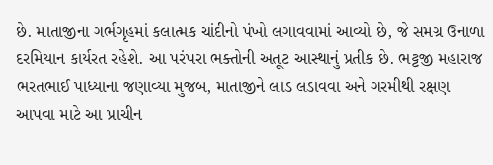છે. માતાજીના ગર્ભગૃહમાં કલાત્મક ચાંદીનો પંખો લગાવવામાં આવ્યો છે, જે સમગ્ર ઉનાળા દરમિયાન કાર્યરત રહેશે. આ પરંપરા ભક્તોની અતૂટ આસ્થાનું પ્રતીક છે. ભટ્ટજી મહારાજ ભરતભાઈ પાધ્યાના જણાવ્યા મુજબ, માતાજીને લાડ લડાવવા અને ગરમીથી રક્ષણ આપવા માટે આ પ્રાચીન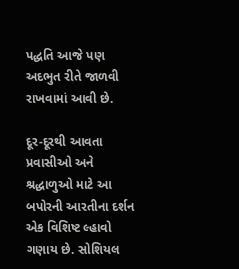પદ્ધતિ આજે પણ અદભુત રીતે જાળવી રાખવામાં આવી છે.

દૂર-દૂરથી આવતા પ્રવાસીઓ અને શ્રદ્ધાળુઓ માટે આ બપોરની આરતીના દર્શન એક વિશિષ્ટ લ્હાવો ગણાય છે. સોશિયલ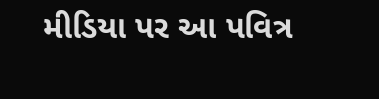મીડિયા પર આ પવિત્ર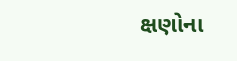ક્ષણોના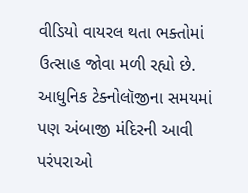વીડિયો વાયરલ થતા ભક્તોમાં ઉત્સાહ જોવા મળી રહ્યો છે. આધુનિક ટેક્નોલૉજીના સમયમાં પણ અંબાજી મંદિરની આવી પરંપરાઓ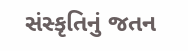સંસ્કૃતિનું જતન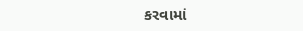કરવામાં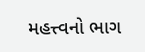મહત્ત્વનો ભાગ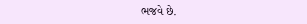ભજવે છે.